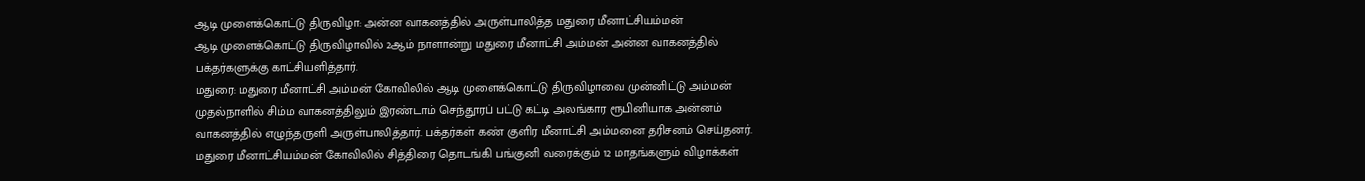ஆடி முளைக்கொட்டு திருவிழா: அன்ன வாகனத்தில் அருள்பாலித்த மதுரை மீனாட்சியம்மன்
ஆடி முளைக்கொட்டு திருவிழாவில் 2ஆம் நாளான்று மதுரை மீனாட்சி அம்மன் அன்ன வாகனத்தில் பக்தர்களுக்கு காட்சியளித்தார்.
மதுரை: மதுரை மீனாட்சி அம்மன் கோவிலில் ஆடி முளைக்கொட்டு திருவிழாவை முன்னிட்டு அம்மன் முதல்நாளில் சிம்ம வாகனத்திலும் இரண்டாம் செந்தூரப் பட்டு கட்டி அலங்கார ரூபினியாக அன்னம் வாகனத்தில் எழுந்தருளி அருள்பாலித்தார். பக்தர்கள் கண் குளிர மீனாட்சி அம்மனை தரிசனம் செய்தனர்.
மதுரை மீனாட்சியம்மன் கோவிலில் சித்திரை தொடங்கி பங்குனி வரைக்கும் 12 மாதங்களும் விழாக்கள்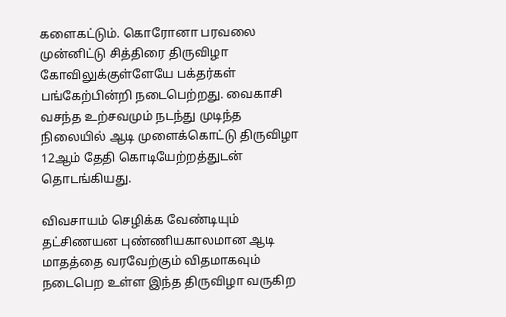களைகட்டும். கொரோனா பரவலை முன்னிட்டு சித்திரை திருவிழா கோவிலுக்குள்ளேயே பக்தர்கள் பங்கேற்பின்றி நடைபெற்றது. வைகாசி வசந்த உற்சவமும் நடந்து முடிந்த நிலையில் ஆடி முளைக்கொட்டு திருவிழா 12ஆம் தேதி கொடியேற்றத்துடன் தொடங்கியது.

விவசாயம் செழிக்க வேண்டியும் தட்சிணயன புண்ணியகாலமான ஆடி மாதத்தை வரவேற்கும் விதமாகவும் நடைபெற உள்ள இந்த திருவிழா வருகிற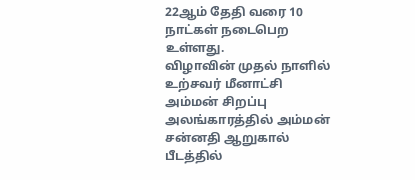22ஆம் தேதி வரை 10 நாட்கள் நடைபெற உள்ளது.
விழாவின் முதல் நாளில் உற்சவர் மீனாட்சி அம்மன் சிறப்பு அலங்காரத்தில் அம்மன் சன்னதி ஆறுகால் பீடத்தில்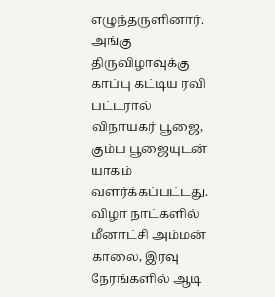எழுந்தருளினார். அங்கு திருவிழாவுக்கு காப்பு கட்டிய ரவி பட்டரால் விநாயகர் பூஜை, கும்ப பூஜையுடன் யாகம் வளர்க்கப்பட்டது. விழா நாட்களில் மீனாட்சி அம்மன் காலை, இரவு நேரங்களில் ஆடி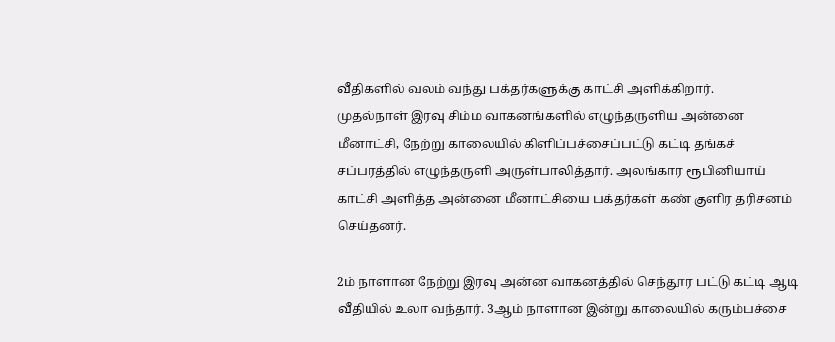வீதிகளில் வலம் வந்து பக்தர்களுக்கு காட்சி அளிக்கிறார்.
முதல்நாள் இரவு சிம்ம வாகனங்களில் எழுந்தருளிய அன்னை மீனாட்சி, நேற்று காலையில் கிளிப்பச்சைப்பட்டு கட்டி தங்கச் சப்பரத்தில் எழுந்தருளி அருள்பாலித்தார். அலங்கார ரூபினியாய் காட்சி அளித்த அன்னை மீனாட்சியை பக்தர்கள் கண் குளிர தரிசனம் செய்தனர்.

2ம் நாளான நேற்று இரவு அன்ன வாகனத்தில் செந்தூர பட்டு கட்டி ஆடி வீதியில் உலா வந்தார். 3ஆம் நாளான இன்று காலையில் கரும்பச்சை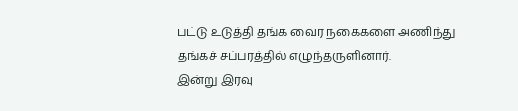பட்டு உடுத்தி தங்க வைர நகைகளை அணிந்து தங்கச் சப்பரத்தில் எழுந்தருளினார்.
இன்று இரவு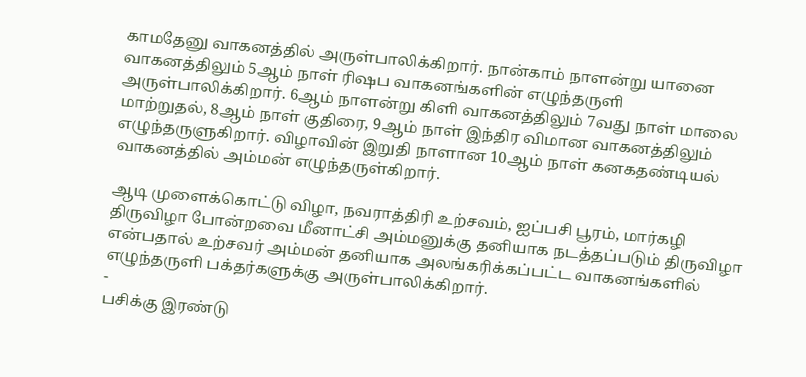காமதேனு வாகனத்தில் அருள்பாலிக்கிறார். நான்காம் நாளன்று யானை வாகனத்திலும் 5ஆம் நாள் ரிஷப வாகனங்களின் எழுந்தருளி அருள்பாலிக்கிறார். 6ஆம் நாளன்று கிளி வாகனத்திலும் 7வது நாள் மாலை மாற்றுதல், 8ஆம் நாள் குதிரை, 9ஆம் நாள் இந்திர விமான வாகனத்திலும் எழுந்தருளுகிறார். விழாவின் இறுதி நாளான 10ஆம் நாள் கனகதண்டியல் வாகனத்தில் அம்மன் எழுந்தருள்கிறார்.

ஆடி முளைக்கொட்டு விழா, நவராத்திரி உற்சவம், ஐப்பசி பூரம், மார்கழி திருவிழா போன்றவை மீனாட்சி அம்மனுக்கு தனியாக நடத்தப்படும் திருவிழா என்பதால் உற்சவர் அம்மன் தனியாக அலங்கரிக்கப்பட்ட வாகனங்களில் எழுந்தருளி பக்தர்களுக்கு அருள்பாலிக்கிறார்.
-
பசிக்கு இரண்டு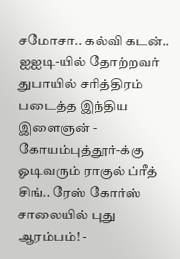சமோசா.. கல்வி கடன்.. ஐஐடி-யில் தோற்றவர் துபாயில் சரித்திரம் படைத்த இந்திய இளைஞன் -
கோயம்புத்தூர்-க்கு ஓடிவரும் ராகுல் ப்ரீத் சிங்.. ரேஸ் கோர்ஸ் சாலையில் புது ஆரம்பம்! -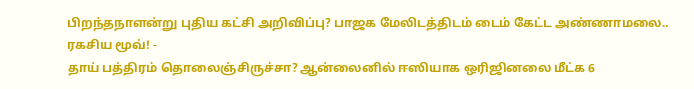பிறந்தநாளன்று புதிய கட்சி அறிவிப்பு? பாஜக மேலிடத்திடம் டைம் கேட்ட அண்ணாமலை.. ரகசிய மூவ்! -
தாய் பத்திரம் தொலைஞ்சிருச்சா? ஆன்லைனில் ஈஸியாக ஒரிஜினலை மீட்க 6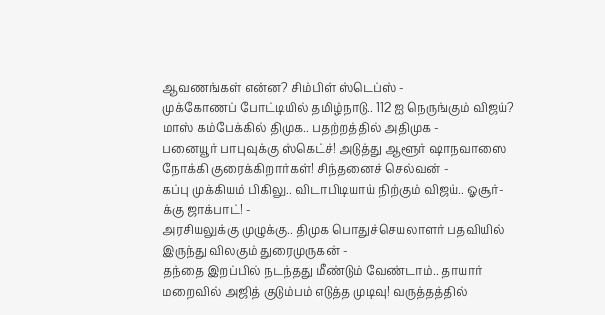ஆவணங்கள் என்ன? சிம்பிள் ஸ்டெப்ஸ் -
முக்கோணப் போட்டியில் தமிழ்நாடு.. 112 ஐ நெருங்கும் விஜய்? மாஸ் கம்பேக்கில் திமுக.. பதற்றத்தில் அதிமுக -
பனையூர் பாபுவுக்கு ஸ்கெட்ச்! அடுத்து ஆளூர் ஷாநவாஸை நோக்கி குரைக்கிறார்கள்! சிந்தனைச் செல்வன் -
கப்பு முக்கியம் பிகிலு.. விடாபிடியாய் நிற்கும் விஜய்.. ஓசூர்-க்கு ஜாக்பாட்! -
அரசியலுக்கு முழுக்கு.. திமுக பொதுச்செயலாளர் பதவியில் இருந்து விலகும் துரைமுருகன் -
தந்தை இறப்பில் நடந்தது மீண்டும் வேண்டாம்.. தாயார் மறைவில் அஜித் குடும்பம் எடுத்த முடிவு! வருத்தத்தில்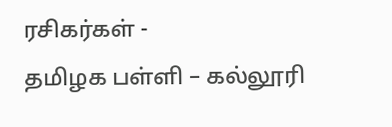ரசிகர்கள் -
தமிழக பள்ளி – கல்லூரி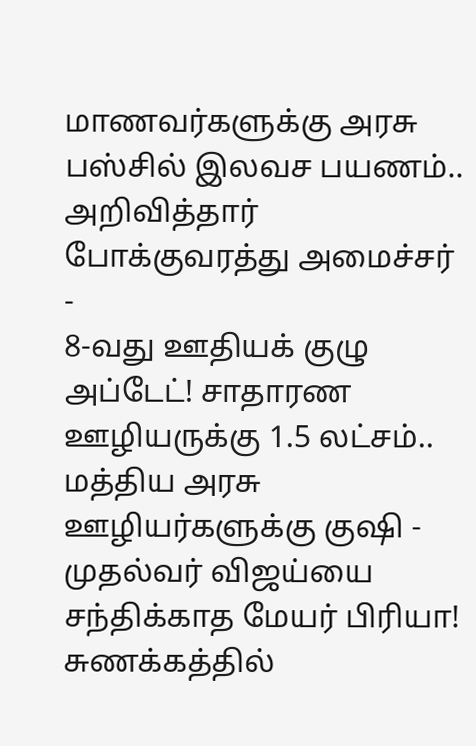மாணவர்களுக்கு அரசு பஸ்சில் இலவச பயணம்.. அறிவித்தார் போக்குவரத்து அமைச்சர் -
8-வது ஊதியக் குழு அப்டேட்! சாதாரண ஊழியருக்கு 1.5 லட்சம்.. மத்திய அரசு ஊழியர்களுக்கு குஷி -
முதல்வர் விஜய்யை சந்திக்காத மேயர் பிரியா! சுணக்கத்தில்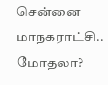சென்னை மாநகராட்சி.. மோதலா?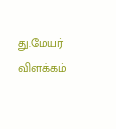து.மேயர் விளக்கம்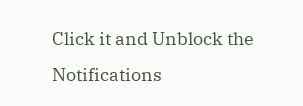Click it and Unblock the Notifications